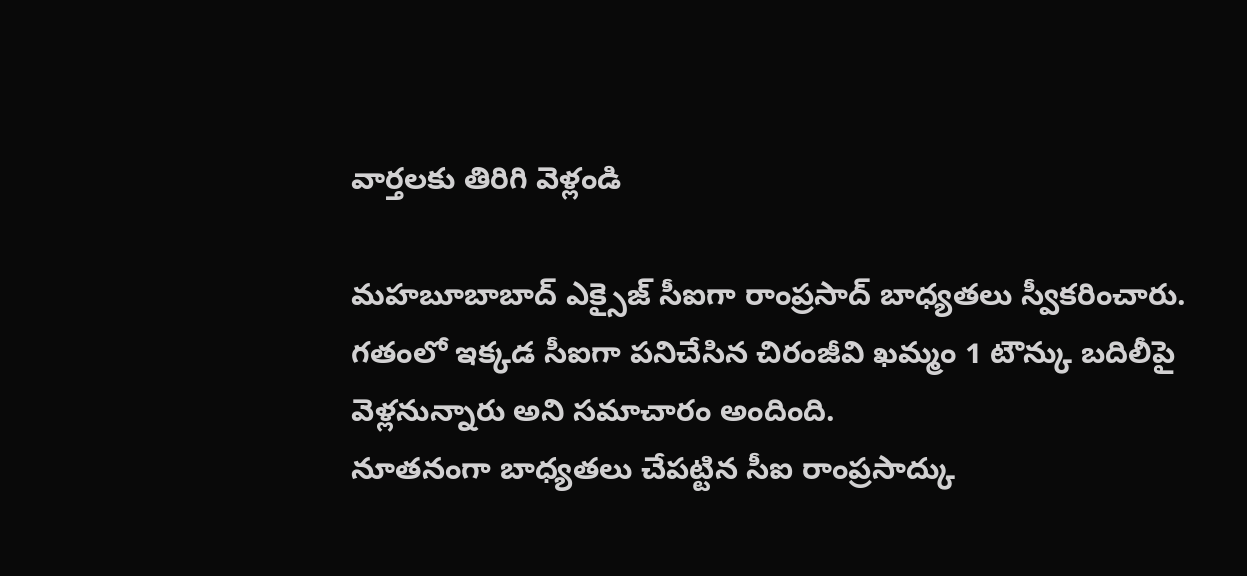వార్తలకు తిరిగి వెళ్లండి

మహబూబాబాద్ ఎక్సైజ్ సీఐగా రాంప్రసాద్ బాధ్యతలు స్వీకరించారు. గతంలో ఇక్కడ సీఐగా పనిచేసిన చిరంజీవి ఖమ్మం 1 టౌన్కు బదిలీపై వెళ్లనున్నారు అని సమాచారం అందింది.
నూతనంగా బాధ్యతలు చేపట్టిన సీఐ రాంప్రసాద్కు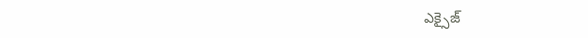ఎక్సైజ్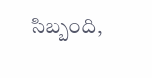సిబ్బంది,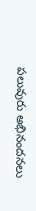పలువురు అభినందనలు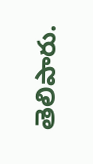తెలిపారు.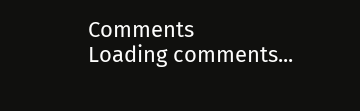Comments
Loading comments...